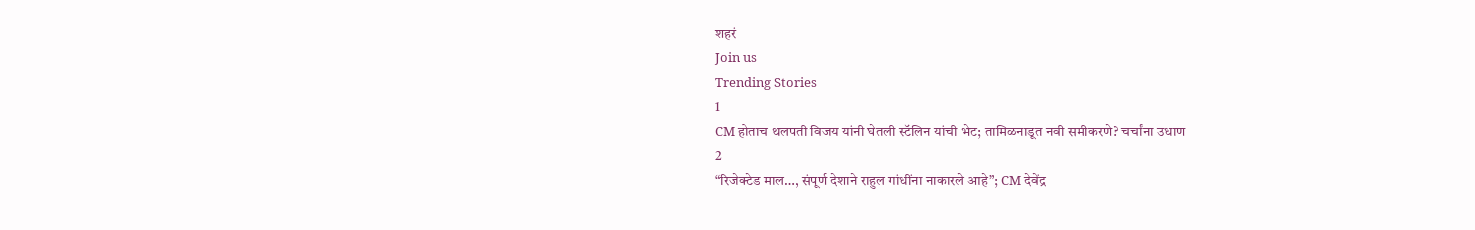शहरं
Join us
Trending Stories
1
CM होताच थलपती विजय यांनी घेतली स्टॅलिन यांची भेट; तामिळनाडूत नवी समीकरणे? चर्चांना उधाण
2
“रिजेक्टेड माल…, संपूर्ण देशाने राहुल गांधींना नाकारले आहे”; CM देवेंद्र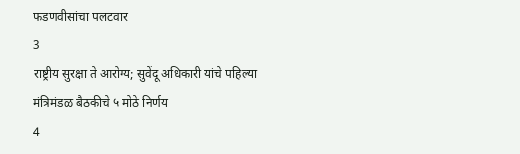फडणवीसांचा पलटवार
3
राष्ट्रीय सुरक्षा ते आरोग्य; सुवेंदू अधिकारी यांचे पहिल्या मंत्रिमंडळ बैठकीचे ५ मोठे निर्णय
4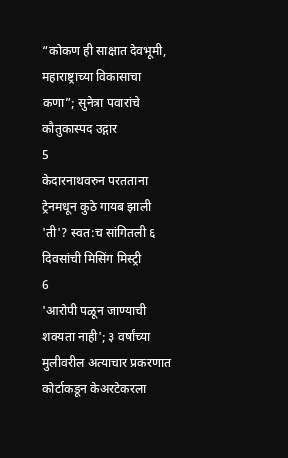“कोकण ही साक्षात देवभूमी, महाराष्ट्राच्या विकासाचा कणा”; सुनेत्रा पवारांचे कौतुकास्पद उद्गार
5
केदारनाथवरुन परतताना ट्रेनमधून कुठे गायब झाली 'ती'? स्वत:च सांगितली ६ दिवसांची मिसिंग मिस्ट्री
6
'आरोपी पळून जाण्याची शक्यता नाही'; ३ वर्षांच्या मुलीवरील अत्याचार प्रकरणात कोर्टाकडून केअरटेकरला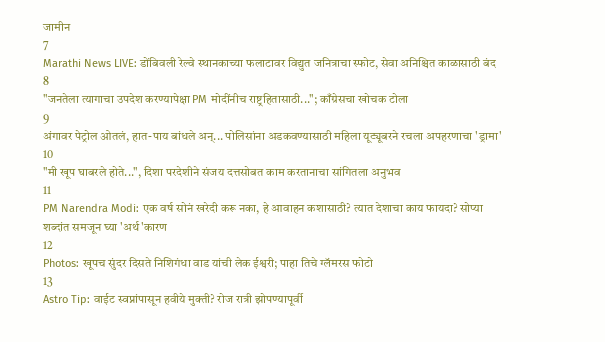जामीन
7
Marathi News LIVE: डोंबिवली रेल्वे स्थानकाच्या फलाटावर विद्युत जनित्राचा स्फोट, सेवा अनिश्चित काळासाठी बंद
8
"जनतेला त्यागाचा उपदेश करण्यापेक्षा PM मोदींनीच राष्ट्रहितासाठी..."; काँग्रेसचा खोचक टोला
9
अंगावर पेट्रोल ओतलं, हात-पाय बांधले अन्... पोलिसांना अडकवण्यासाठी महिला यूट्यूबरने रचला अपहरणाचा 'ड्रामा'
10
"मी खूप घाबरले होते...", दिशा परदेशीने संजय दत्तसोबत काम करतानाचा सांगितला अनुभव
11
PM Narendra Modi: एक वर्ष सोनं खरेदी करू नका, हे आवाहन कशासाठी? त्यात देशाचा काय फायदा? सोप्या शब्दांत समजून घ्या 'अर्थ'कारण
12
Photos: खूपच सुंदर दिसते निशिगंधा वाड यांची लेक ईश्वरी; पाहा तिचे ग्लॅमरस फोटो
13
Astro Tip: वाईट स्वप्नांपासून हवीये मुक्ती? रोज रात्री झोपण्यापूर्वी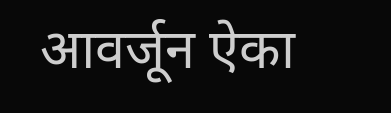आवर्जून ऐका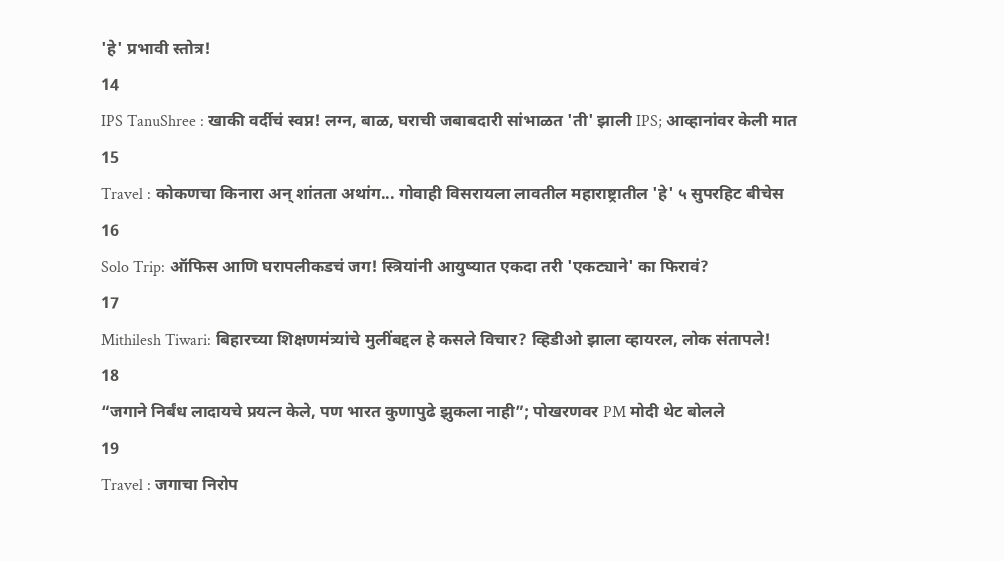'हे' प्रभावी स्तोत्र!
14
IPS TanuShree : खाकी वर्दीचं स्वप्न! लग्न, बाळ, घराची जबाबदारी सांभाळत 'ती' झाली IPS; आव्हानांवर केली मात
15
Travel : कोकणचा किनारा अन् शांतता अथांग... गोवाही विसरायला लावतील महाराष्ट्रातील 'हे' ५ सुपरहिट बीचेस
16
Solo Trip: ऑफिस आणि घरापलीकडचं जग! स्त्रियांनी आयुष्यात एकदा तरी 'एकट्याने' का फिरावं?
17
Mithilesh Tiwari: बिहारच्या शिक्षणमंत्र्यांचे मुलींबद्दल हे कसले विचार? व्हिडीओ झाला व्हायरल, लोक संतापले!
18
“जगाने निर्बंध लादायचे प्रयत्न केले, पण भारत कुणापुढे झुकला नाही”; पोखरणवर PM मोदी थेट बोलले
19
Travel : जगाचा निरोप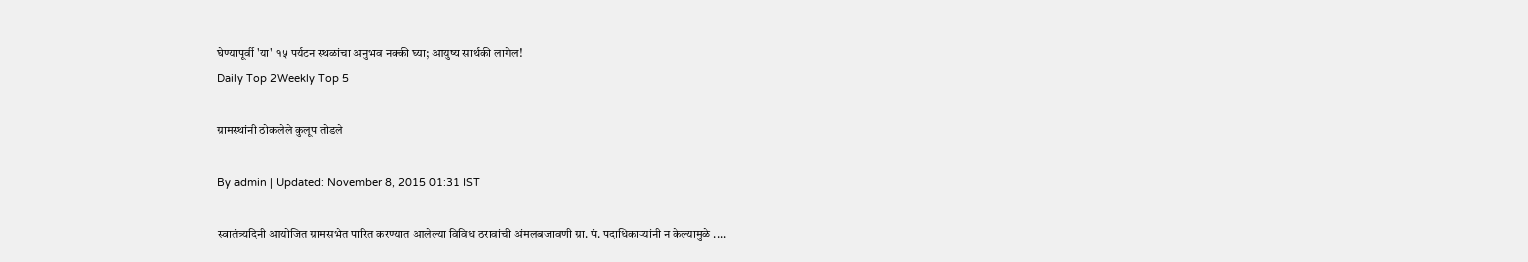घेण्यापूर्वी 'या' १५ पर्यटन स्थळांचा अनुभव नक्की घ्या; आयुष्य सार्थकी लागेल!
Daily Top 2Weekly Top 5

ग्रामस्थांनी ठोकलेले कुलूप तोडले

By admin | Updated: November 8, 2015 01:31 IST

स्वातंत्र्यदिनी आयोजित ग्रामसभेत पारित करण्यात आलेल्या विविध ठरावांची अंमलबजावणी ग्रा. पं. पदाधिकाऱ्यांनी न केल्यामुळे ....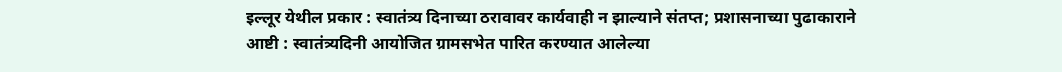इल्लूर येथील प्रकार : स्वातंत्र्य दिनाच्या ठरावावर कार्यवाही न झाल्याने संतप्त; प्रशासनाच्या पुढाकाराने
आष्टी : स्वातंत्र्यदिनी आयोजित ग्रामसभेत पारित करण्यात आलेल्या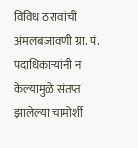विविध ठरावांची अंमलबजावणी ग्रा. पं. पदाधिकाऱ्यांनी न केल्यामुळे संतप्त झालेल्या चामोर्शी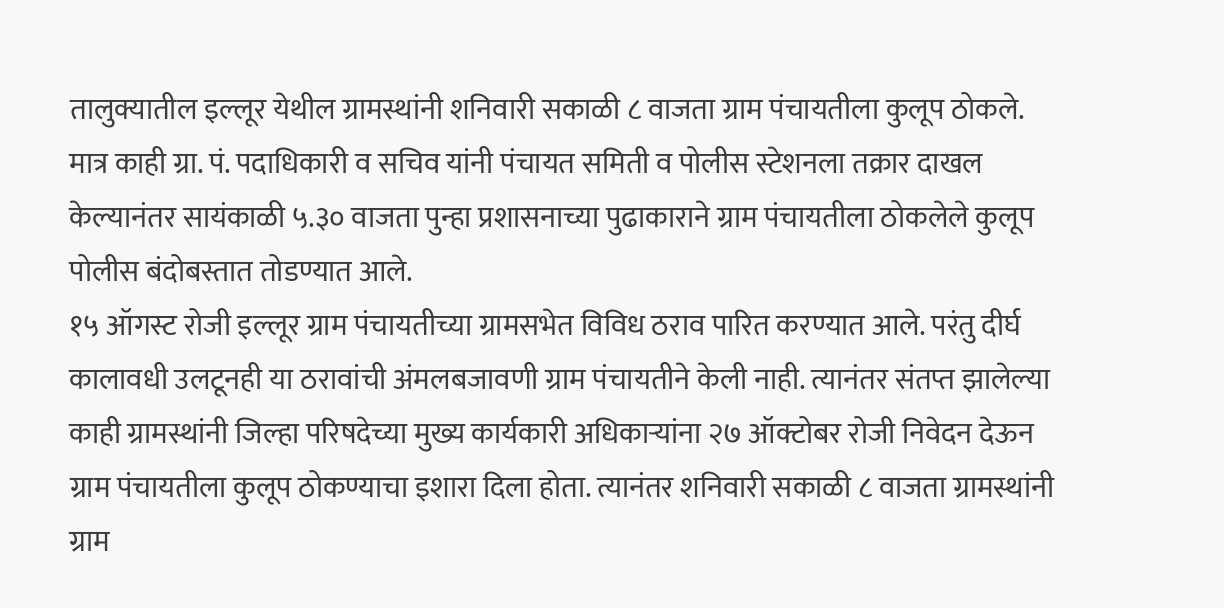तालुक्यातील इल्लूर येथील ग्रामस्थांनी शनिवारी सकाळी ८ वाजता ग्राम पंचायतीला कुलूप ठोकले. मात्र काही ग्रा. पं. पदाधिकारी व सचिव यांनी पंचायत समिती व पोलीस स्टेशनला तक्रार दाखल केल्यानंतर सायंकाळी ५.३० वाजता पुन्हा प्रशासनाच्या पुढाकाराने ग्राम पंचायतीला ठोकलेले कुलूप पोलीस बंदोबस्तात तोडण्यात आले.
१५ ऑगस्ट रोजी इल्लूर ग्राम पंचायतीच्या ग्रामसभेत विविध ठराव पारित करण्यात आले. परंतु दीर्घ कालावधी उलटूनही या ठरावांची अंमलबजावणी ग्राम पंचायतीने केली नाही. त्यानंतर संतप्त झालेल्या काही ग्रामस्थांनी जिल्हा परिषदेच्या मुख्य कार्यकारी अधिकाऱ्यांना २७ ऑक्टोबर रोजी निवेदन देऊन ग्राम पंचायतीला कुलूप ठोकण्याचा इशारा दिला होता. त्यानंतर शनिवारी सकाळी ८ वाजता ग्रामस्थांनी ग्राम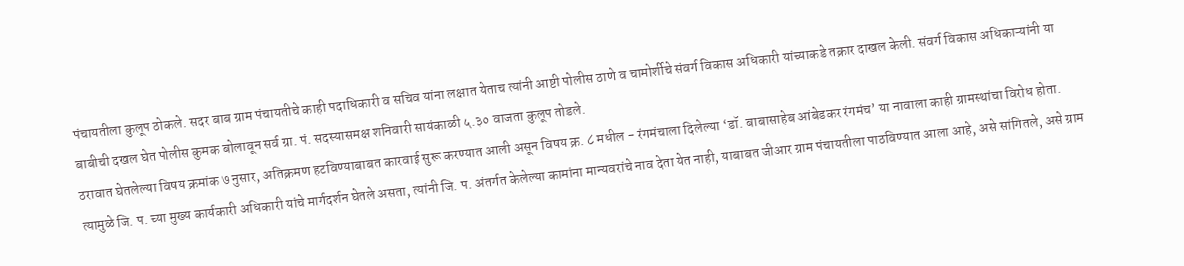पंचायतीला कुलूप ठोकले. सदर बाब ग्राम पंचायतीचे काही पदाधिकारी व सचिव यांना लक्षात येताच त्यांनी आष्टी पोलीस ठाणे व चामोर्शीचे संवर्ग विकास अधिकारी यांच्याकडे तक्रार दाखल केली. संवर्ग विकास अधिकाऱ्यांनी या बाबीची दखल घेत पोलीस कुमक बोलावून सर्व ग्रा. पं. सदस्यासमक्ष शनिवारी सायंकाळी ५.३० वाजता कुलूप तोडले.
ठरावात घेतलेल्या विषय क्रमांक ७ नुसार, अतिक्रमण हटविण्याबाबत कारवाई सुरू करण्यात आली असून विषय क्र. ८ मधील - रंगमंचाला दिलेल्या ‘डॉ. बाबासाहेब आंबेडकर रंगमंच’ या नावाला काही ग्रामस्थांचा विरोध होता. त्यामुळे जि. प. च्या मुख्य कार्यकारी अधिकारी यांचे मार्गदर्शन घेतले असता, त्यांनी जि. प. अंतर्गत केलेल्या कामांना मान्यवरांचे नाव देता येत नाही, याबाबत जीआर ग्राम पंचायतीला पाठविण्यात आला आहे, असे सांगितले, असे ग्राम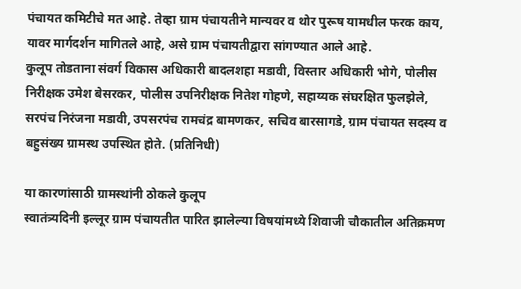पंचायत कमिटीचे मत आहे. तेव्हा ग्राम पंचायतीने मान्यवर व थोर पुरूष यामधील फरक काय, यावर मार्गदर्शन मागितले आहे, असे ग्राम पंचायतीद्वारा सांगण्यात आले आहे.
कुलूप तोडताना संवर्ग विकास अधिकारी बादलशहा मडावी, विस्तार अधिकारी भोगे, पोलीस निरीक्षक उमेश बेसरकर, पोलीस उपनिरीक्षक नितेश गोहणे, सहाय्यक संघरक्षित फुलझेले, सरपंच निरंजना मडावी, उपसरपंच रामचंद्र बामणकर, सचिव बारसागडे, ग्राम पंचायत सदस्य व बहुसंख्य ग्रामस्थ उपस्थित होते. (प्रतिनिधी)

या कारणांसाठी ग्रामस्थांनी ठोकले कुलूप
स्वातंत्र्यदिनी इल्लूर ग्राम पंचायतीत पारित झालेल्या विषयांमध्ये शिवाजी चौकातील अतिक्रमण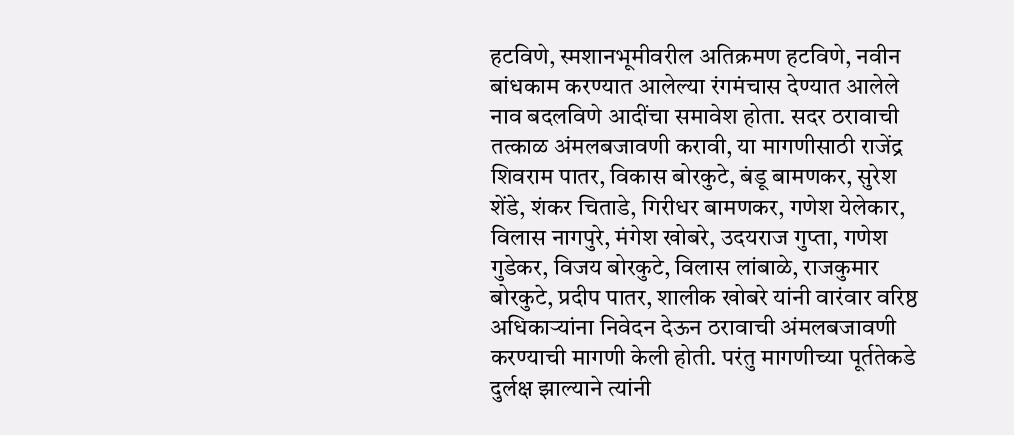हटविणे, स्मशानभूमीवरील अतिक्रमण हटविणे, नवीन बांधकाम करण्यात आलेल्या रंगमंचास देण्यात आलेले नाव बदलविणे आदींचा समावेश होता. सदर ठरावाची तत्काळ अंमलबजावणी करावी, या मागणीसाठी राजेंद्र शिवराम पातर, विकास बोरकुटे, बंडू बामणकर, सुरेश शेंडे, शंकर चिताडे, गिरीधर बामणकर, गणेश येलेकार, विलास नागपुरे, मंगेश खोबरे, उदयराज गुप्ता, गणेश गुडेकर, विजय बोरकुटे, विलास लांबाळे, राजकुमार बोरकुटे, प्रदीप पातर, शालीक खोबरे यांनी वारंवार वरिष्ठ अधिकाऱ्यांना निवेदन देऊन ठरावाची अंमलबजावणी करण्याची मागणी केली होती. परंतु मागणीच्या पूर्ततेकडे दुर्लक्ष झाल्याने त्यांनी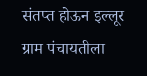संतप्त होऊन इल्लूर ग्राम पंचायतीला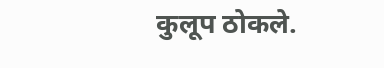कुलूप ठोकले.